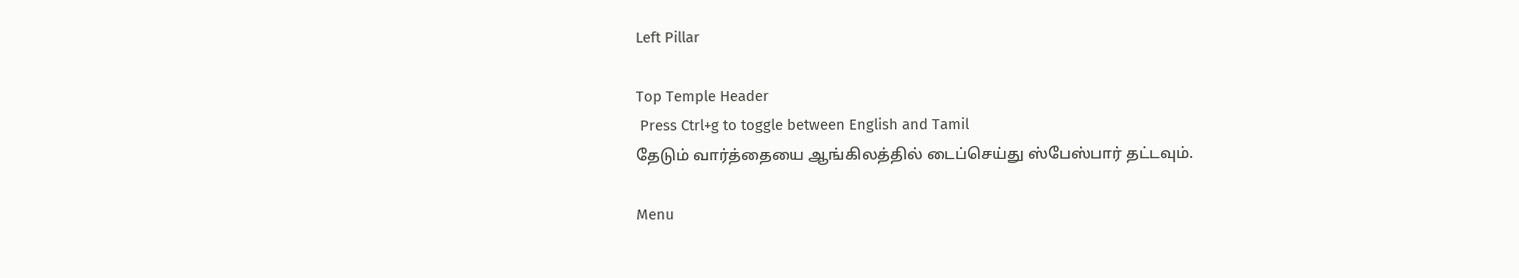Left Pillar

Top Temple Header
 Press Ctrl+g to toggle between English and Tamil
தேடும் வார்த்தையை ஆங்கிலத்தில் டைப்செய்து ஸ்பேஸ்பார் தட்டவும்.

Menu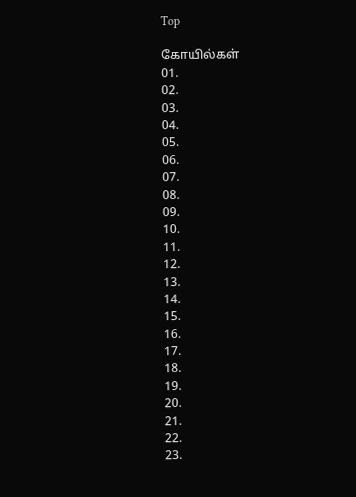Top

கோயில்கள்
01.
02.
03.
04.
05.
06.
07.
08.
09.
10.
11.
12.
13.
14.
15.
16.
17.
18.
19.
20.
21.
22.
23.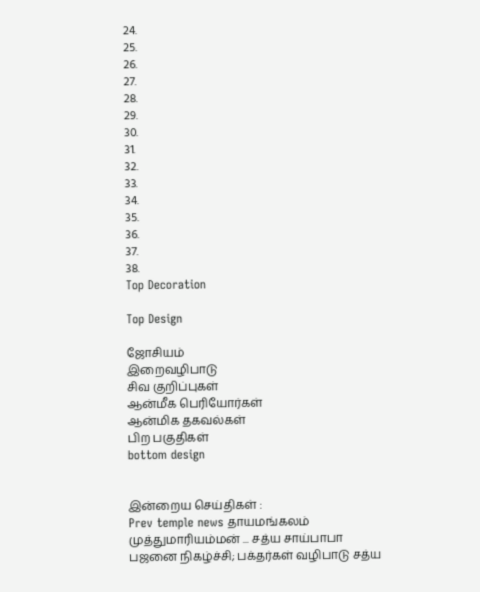24.
25.
26.
27.
28.
29.
30.
31.
32.
33.
34.
35.
36.
37.
38.
Top Decoration

Top Design

ஜோசியம்
இறைவழிபாடு
சிவ குறிப்புகள்
ஆன்மீக பெரியோர்கள்
ஆன்மிக தகவல்கள்
பிற பகுதிகள்
bottom design


இன்றைய செய்திகள் :
Prev temple news தாயமங்கலம் முத்துமாரியம்மன் ... சத்ய சாய்பாபா பஜனை நிகழ்ச்சி; பக்தர்கள் வழிபாடு சத்ய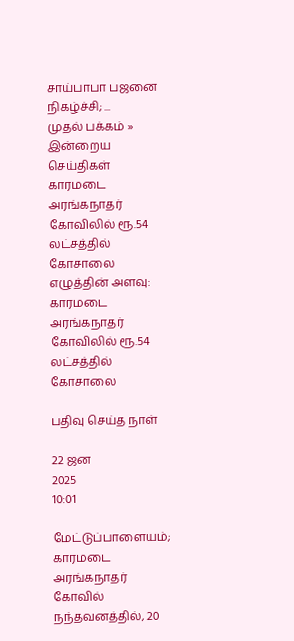சாய்பாபா பஜனை நிகழ்ச்சி; ...
முதல் பக்கம் » இன்றைய செய்திகள்
காரமடை அரங்கநாதர் கோவிலில் ரூ.54 லட்சத்தில் கோசாலை
எழுத்தின் அளவு:
காரமடை அரங்கநாதர் கோவிலில் ரூ.54 லட்சத்தில் கோசாலை

பதிவு செய்த நாள்

22 ஜன
2025
10:01

மேட்டுப்பாளையம்; காரமடை அரங்கநாதர் கோவில் நந்தவனத்தில், 20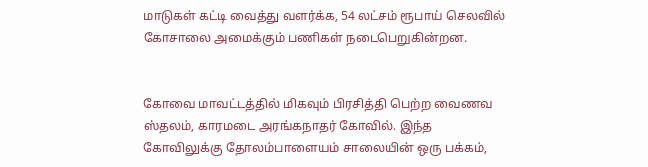மாடுகள் கட்டி வைத்து வளர்க்க, 54 லட்சம் ரூபாய் செலவில் கோசாலை அமைக்கும் பணிகள் நடைபெறுகின்றன.


கோவை மாவட்டத்தில் மிகவும் பிரசித்தி பெற்ற வைணவ ஸ்தலம், காரமடை அரங்கநாதர் கோவில். இந்த கோவிலுக்கு தோலம்பாளையம் சாலையின் ஒரு பக்கம்,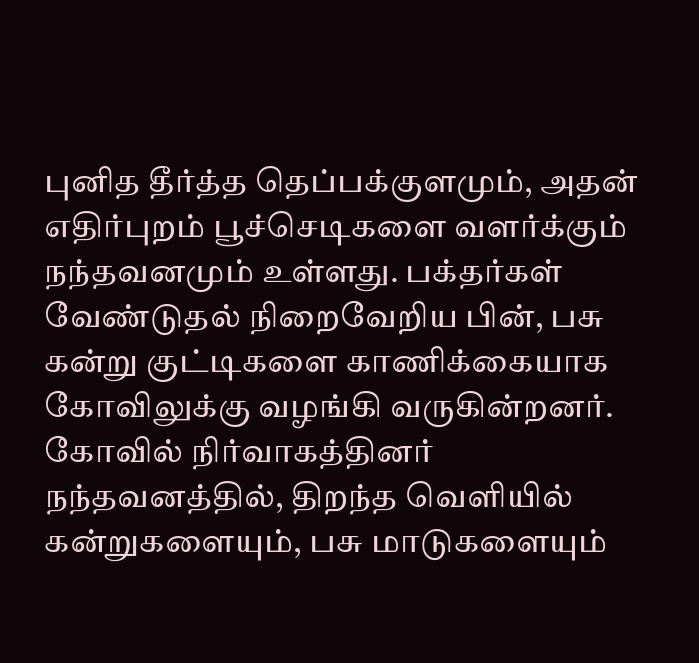புனித தீர்த்த தெப்பக்குளமும், அதன் எதிர்புறம் பூச்செடிகளை வளர்க்கும் நந்தவனமும் உள்ளது. பக்தர்கள் வேண்டுதல் நிறைவேறிய பின், பசு கன்று குட்டிகளை காணிக்கையாக கோவிலுக்கு வழங்கி வருகின்றனர். கோவில் நிர்வாகத்தினர் நந்தவனத்தில், திறந்த வெளியில் கன்றுகளையும், பசு மாடுகளையும்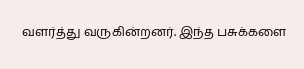வளர்த்து வருகின்றனர். இந்த பசுக்களை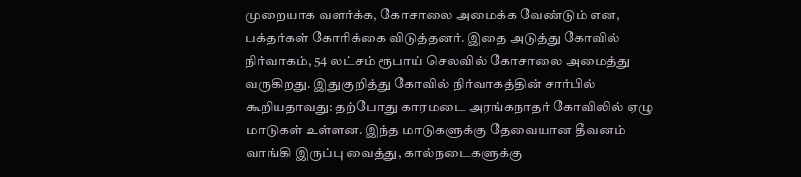முறையாக வளர்க்க, கோசாலை அமைக்க வேண்டும் என, பக்தர்கள் கோரிக்கை விடுத்தனர். இதை அடுத்து கோவில் நிர்வாகம், 54 லட்சம் ரூபாய் செலவில் கோசாலை அமைத்து வருகிறது. இதுகுறித்து கோவில் நிர்வாகத்தின் சார்பில் கூறியதாவது: தற்போது காரமடை அரங்கநாதர் கோவிலில் ஏழு மாடுகள் உள்ளன. இந்த மாடுகளுக்கு தேவையான தீவனம் வாங்கி இருப்பு வைத்து, கால்நடைகளுக்கு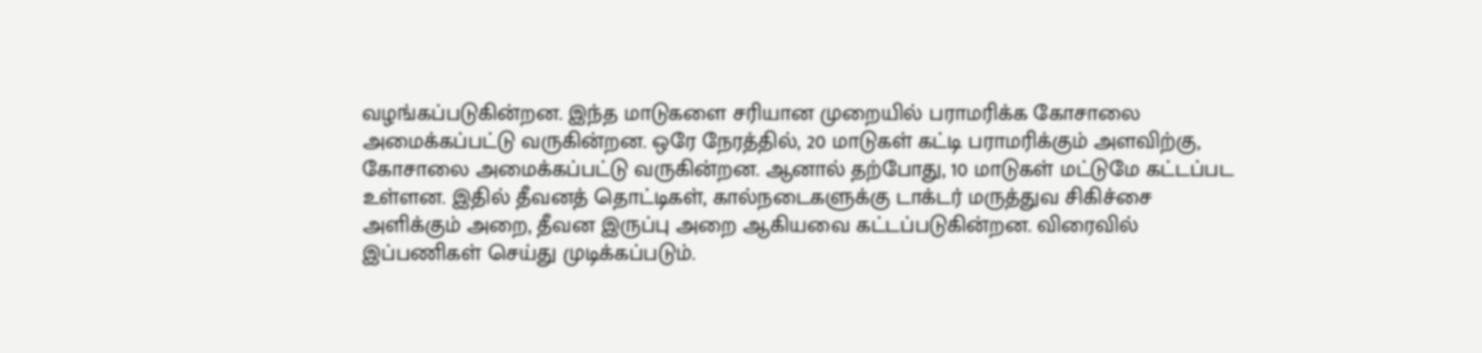வழங்கப்படுகின்றன. இந்த மாடுகளை சரியான முறையில் பராமரிக்க கோசாலை அமைக்கப்பட்டு வருகின்றன. ஒரே நேரத்தில், 20 மாடுகள் கட்டி பராமரிக்கும் அளவிற்கு, கோசாலை அமைக்கப்பட்டு வருகின்றன. ஆனால் தற்போது, 10 மாடுகள் மட்டுமே கட்டப்பட உள்ளன. இதில் தீவனத் தொட்டிகள், கால்நடைகளுக்கு டாக்டர் மருத்துவ சிகிச்சை அளிக்கும் அறை, தீவன இருப்பு அறை ஆகியவை கட்டப்படுகின்றன. விரைவில் இப்பணிகள் செய்து முடிக்கப்படும்.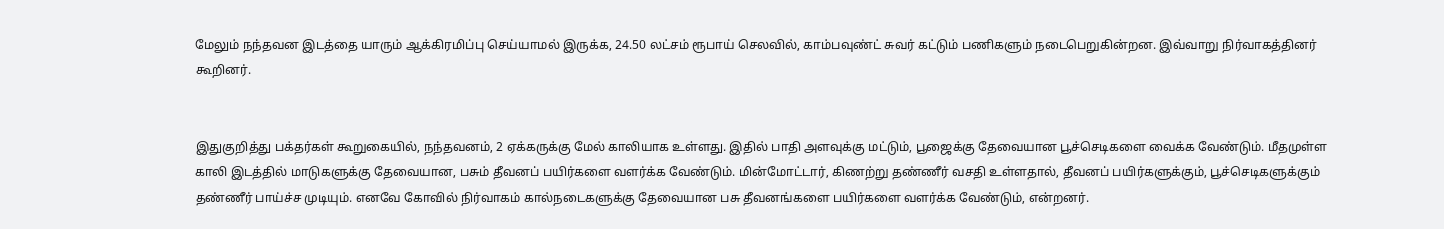மேலும் நந்தவன இடத்தை யாரும் ஆக்கிரமிப்பு செய்யாமல் இருக்க, 24.50 லட்சம் ரூபாய் செலவில், காம்பவுண்ட் சுவர் கட்டும் பணிகளும் நடைபெறுகின்றன. இவ்வாறு நிர்வாகத்தினர் கூறினர்.


இதுகுறித்து பக்தர்கள் கூறுகையில், நந்தவனம், 2 ஏக்கருக்கு மேல் காலியாக உள்ளது. இதில் பாதி அளவுக்கு மட்டும், பூஜைக்கு தேவையான பூச்செடிகளை வைக்க வேண்டும். மீதமுள்ள காலி இடத்தில் மாடுகளுக்கு தேவையான, பசும் தீவனப் பயிர்களை வளர்க்க வேண்டும். மின்மோட்டார், கிணற்று தண்ணீர் வசதி உள்ளதால், தீவனப் பயிர்களுக்கும், பூச்செடிகளுக்கும் தண்ணீர் பாய்ச்ச முடியும். எனவே கோவில் நிர்வாகம் கால்நடைகளுக்கு தேவையான பசு தீவனங்களை பயிர்களை வளர்க்க வேண்டும், என்றனர்.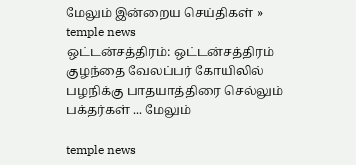மேலும் இன்றைய செய்திகள் »
temple news
ஒட்டன்சத்திரம்: ஒட்டன்சத்திரம் குழந்தை வேலப்பர் கோயிலில் பழநிக்கு பாதயாத்திரை செல்லும் பக்தர்கள் ... மேலும்

temple news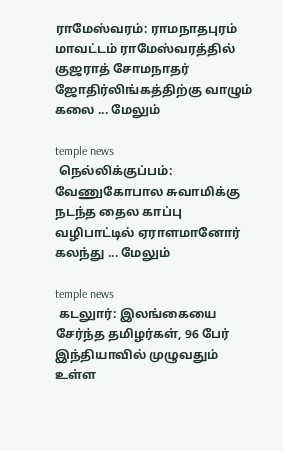ராமேஸ்வரம்: ராமநாதபுரம் மாவட்டம் ராமேஸ்வரத்தில் குஜராத் சோமநாதர் ஜோதிர்லிங்கத்திற்கு வாழும் கலை ... மேலும்

temple news
 நெல்லிக்குப்பம்: வேணுகோபால சுவாமிக்கு நடந்த தைல காப்பு வழிபாட்டில் ஏராளமானோர் கலந்து ... மேலும்

temple news
 கடலுார்: இலங்கையை சேர்ந்த தமிழர்கள், 96 பேர் இந்தியாவில் முழுவதும் உள்ள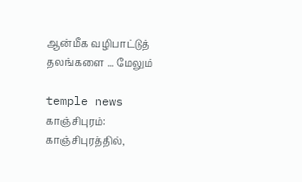ஆன்மீக வழிபாட்டுத் தலங்களை ... மேலும்

temple news
காஞ்சிபுரம்: காஞ்சிபுரத்தில்,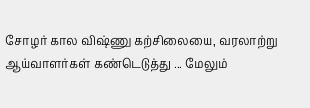சோழர் கால விஷ்ணு கற்சிலையை, வரலாற்று ஆய்வாளர்கள் கண்டெடுத்து ... மேலும்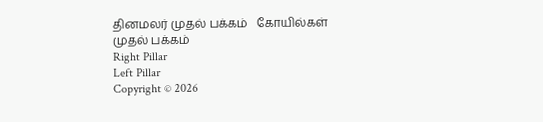தினமலர் முதல் பக்கம்   கோயில்கள் முதல் பக்கம்
Right Pillar
Left Pillar
Copyright © 2026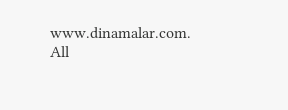www.dinamalar.com. All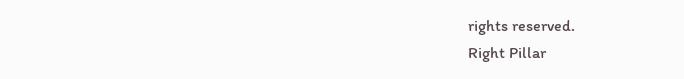rights reserved.
Right Pillar